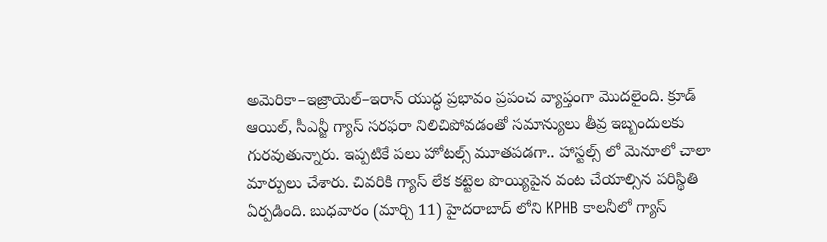అమెరికా–ఇజ్రాయెల్–ఇరాన్ యుద్ధ ప్రభావం ప్రపంచ వ్యాప్తంగా మొదలైంది. క్రూడ్ ఆయిల్, సీఎన్జీ గ్యాస్ సరఫరా నిలిచిపోవడంతో సమాన్యులు తీవ్ర ఇబ్బందులకు గురవుతున్నారు. ఇప్పటికే పలు హోటల్స్ మూతపడగా.. హాస్టల్స్ లో మెనూలో చాలా మార్పులు చేశారు. చివరికి గ్యాస్ లేక కట్టెల పొయ్యిపైన వంట చేయాల్సిన పరిస్థితి ఏర్పడింది. బుధవారం (మార్చి 11) హైదరాబాద్ లోని KPHB కాలనీలో గ్యాస్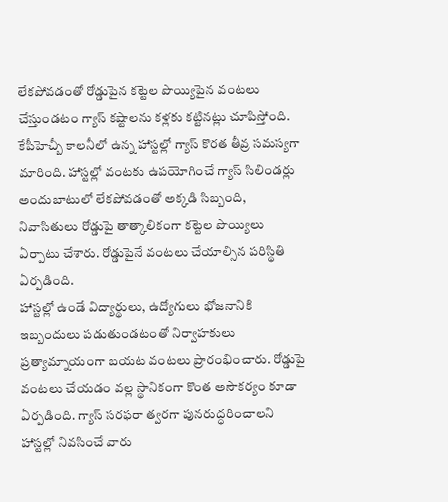లేకపోవడంతో రోడ్డుపైన కట్టెల పొయ్యిపైన వంటలు చేస్తుండటం గ్యాస్ కష్టాలను కళ్లకు కట్టినట్లు చూపిస్తోంది.
కేపీహెచ్బీ కాలనీలో ఉన్న హాస్టల్లో గ్యాస్ కొరత తీవ్ర సమస్యగా మారింది. హాస్టల్లో వంటకు ఉపయోగించే గ్యాస్ సిలిండర్లు అందుబాటులో లేకపోవడంతో అక్కడి సిబ్బంది, నివాసితులు రోడ్డుపై తాత్కాలికంగా కట్టెల పొయ్యిలు ఏర్పాటు చేశారు. రోడ్డుపైనే వంటలు చేయాల్సిన పరిస్థితి ఏర్పడింది.
హాస్టల్లో ఉండే విద్యార్థులు, ఉద్యోగులు భోజనానికి ఇబ్బందులు పడుతుండటంతో నిర్వాహకులు ప్రత్యామ్నాయంగా బయట వంటలు ప్రారంభించారు. రోడ్డుపై వంటలు చేయడం వల్ల స్థానికంగా కొంత అసౌకర్యం కూడా ఏర్పడింది. గ్యాస్ సరఫరా త్వరగా పునరుద్ధరించాలని హాస్టల్లో నివసించే వారు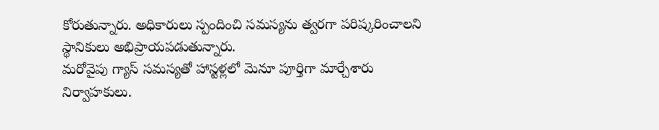కోరుతున్నారు. అధికారులు స్పందించి సమస్యను త్వరగా పరిష్కరించాలని స్థానికులు అభిప్రాయపడుతున్నారు.
మరోవైపు గ్యాస్ సమస్యతో హాస్టళ్లలో మెనూ పూర్తిగా మార్చేశారు నిర్వాహకులు.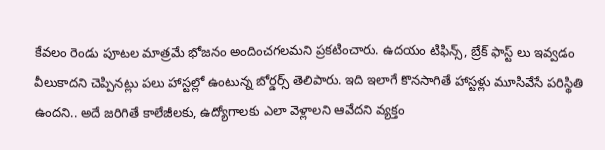కేవలం రెండు పూటల మాత్రమే భోజనం అందించగలమని ప్రకటించారు. ఉదయం టిఫిన్స్, బ్రేక్ ఫాస్ట్ లు ఇవ్వడం వీలుకాదని చెప్పినట్లు పలు హాస్టల్లో ఉంటున్న బోర్డర్స్ తెలిపారు. ఇది ఇలాగే కొనసాగితే హాస్టళ్లు మూసివేసే పరిస్థితి ఉందని.. అదే జరిగితే కాలేజీలకు, ఉద్యోగాలకు ఎలా వెళ్లాలని ఆవేదని వ్యక్తం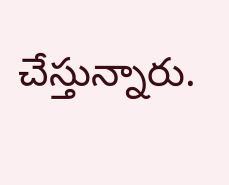చేస్తున్నారు.